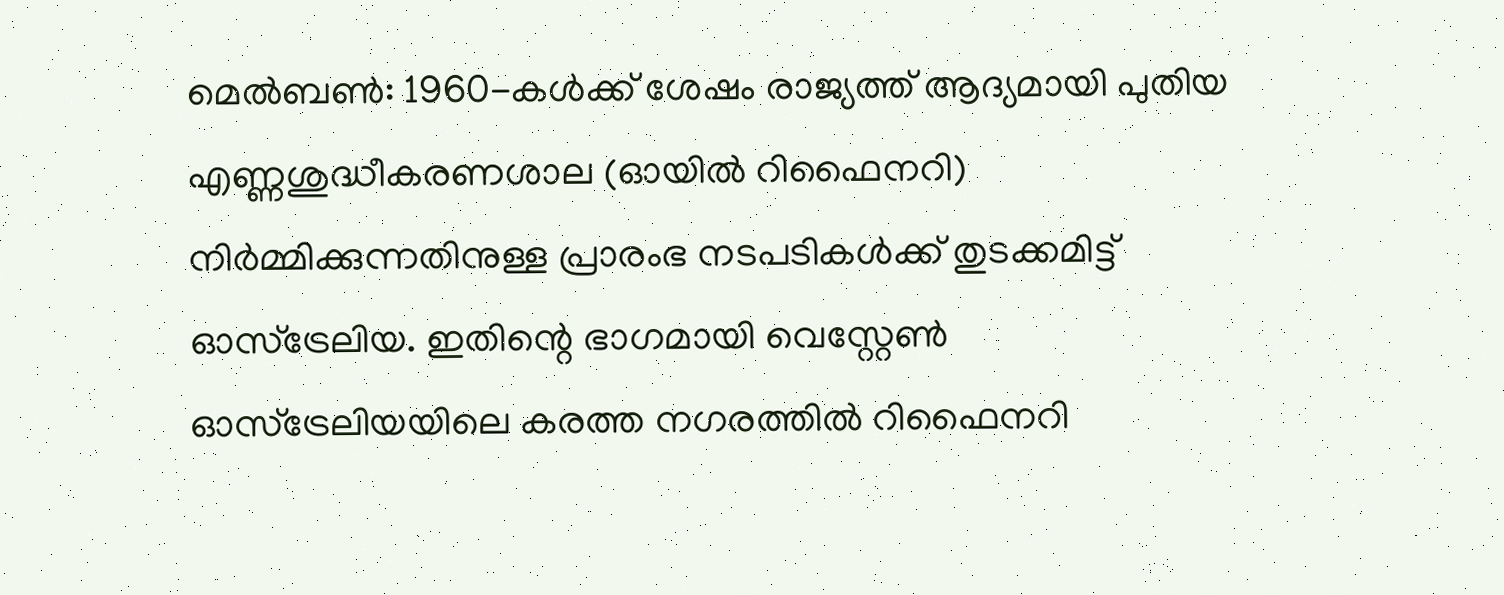മെൽബൺ: 1960-കൾക്ക് ശേഷം രാജ്യത്ത് ആദ്യമായി പുതിയ എണ്ണശുദ്ധീകരണശാല (ഓയിൽ റിഫൈനറി) നിർമ്മിക്കുന്നതിനുള്ള പ്രാരംഭ നടപടികൾക്ക് തുടക്കമിട്ട് ഓസ്ട്രേലിയ. ഇതിന്റെ ഭാഗമായി വെസ്റ്റേൺ ഓസ്ട്രേലിയയിലെ കരത്ത നഗരത്തിൽ റിഫൈനറി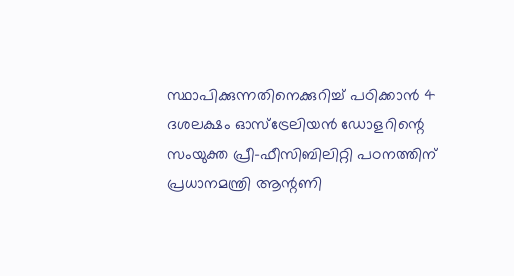സ്ഥാപിക്കുന്നതിനെക്കുറിച്ച് പഠിക്കാൻ 4 ദശലക്ഷം ഓസ്ട്രേലിയൻ ഡോളറിന്റെ സംയുക്ത പ്രീ-ഫീസിബിലിറ്റി പഠനത്തിന് പ്രധാനമന്ത്രി ആന്റണി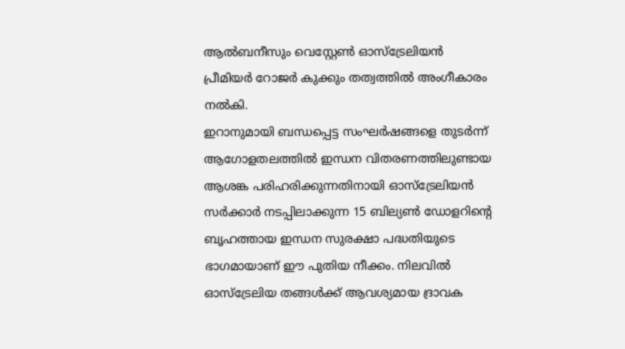ആൽബനീസും വെസ്റ്റേൺ ഓസ്ട്രേലിയൻ പ്രീമിയർ റോജർ കുക്കും തത്വത്തിൽ അംഗീകാരം നൽകി.
ഇറാനുമായി ബന്ധപ്പെട്ട സംഘർഷങ്ങളെ തുടർന്ന് ആഗോളതലത്തിൽ ഇന്ധന വിതരണത്തിലുണ്ടായ ആശങ്ക പരിഹരിക്കുന്നതിനായി ഓസ്ട്രേലിയൻ സർക്കാർ നടപ്പിലാക്കുന്ന 15 ബില്യൺ ഡോളറിന്റെ ബൃഹത്തായ ഇന്ധന സുരക്ഷാ പദ്ധതിയുടെ ഭാഗമായാണ് ഈ പുതിയ നീക്കം. നിലവിൽ ഓസ്ട്രേലിയ തങ്ങൾക്ക് ആവശ്യമായ ദ്രാവക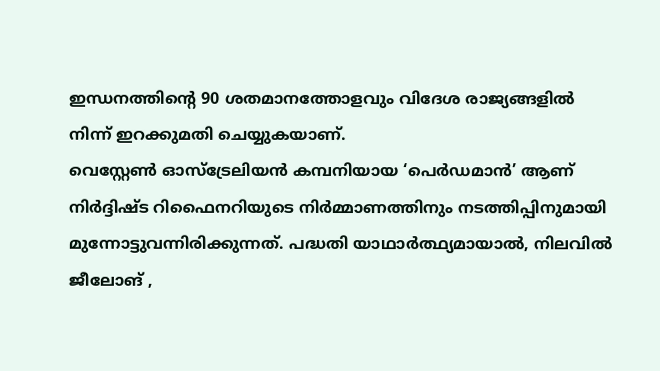ഇന്ധനത്തിന്റെ 90 ശതമാനത്തോളവും വിദേശ രാജ്യങ്ങളിൽ നിന്ന് ഇറക്കുമതി ചെയ്യുകയാണ്.
വെസ്റ്റേൺ ഓസ്ട്രേലിയൻ കമ്പനിയായ ‘പെർഡമാൻ’ ആണ് നിർദ്ദിഷ്ട റിഫൈനറിയുടെ നിർമ്മാണത്തിനും നടത്തിപ്പിനുമായി മുന്നോട്ടുവന്നിരിക്കുന്നത്. പദ്ധതി യാഥാർത്ഥ്യമായാൽ, നിലവിൽ ജീലോങ് ,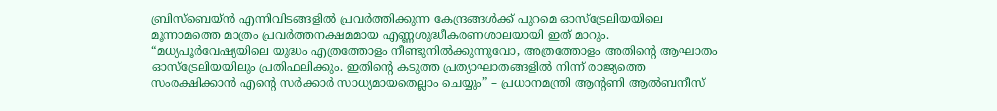ബ്രിസ്ബെയ്ൻ എന്നിവിടങ്ങളിൽ പ്രവർത്തിക്കുന്ന കേന്ദ്രങ്ങൾക്ക് പുറമെ ഓസ്ട്രേലിയയിലെ മൂന്നാമത്തെ മാത്രം പ്രവർത്തനക്ഷമമായ എണ്ണശുദ്ധീകരണശാലയായി ഇത് മാറും.
“മധ്യപൂർവേഷ്യയിലെ യുദ്ധം എത്രത്തോളം നീണ്ടുനിൽക്കുന്നുവോ, അത്രത്തോളം അതിന്റെ ആഘാതം ഓസ്ട്രേലിയയിലും പ്രതിഫലിക്കും. ഇതിന്റെ കടുത്ത പ്രത്യാഘാതങ്ങളിൽ നിന്ന് രാജ്യത്തെ സംരക്ഷിക്കാൻ എന്റെ സർക്കാർ സാധ്യമായതെല്ലാം ചെയ്യും” – പ്രധാനമന്ത്രി ആന്റണി ആൽബനീസ്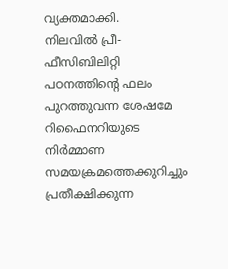വ്യക്തമാക്കി.
നിലവിൽ പ്രീ-ഫീസിബിലിറ്റി പഠനത്തിന്റെ ഫലം പുറത്തുവന്ന ശേഷമേ റിഫൈനറിയുടെ നിർമ്മാണ സമയക്രമത്തെക്കുറിച്ചും പ്രതീക്ഷിക്കുന്ന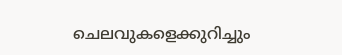ചെലവുകളെക്കുറിച്ചും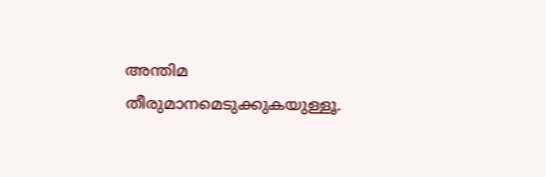അന്തിമ തീരുമാനമെടുക്കുകയുള്ളൂ.